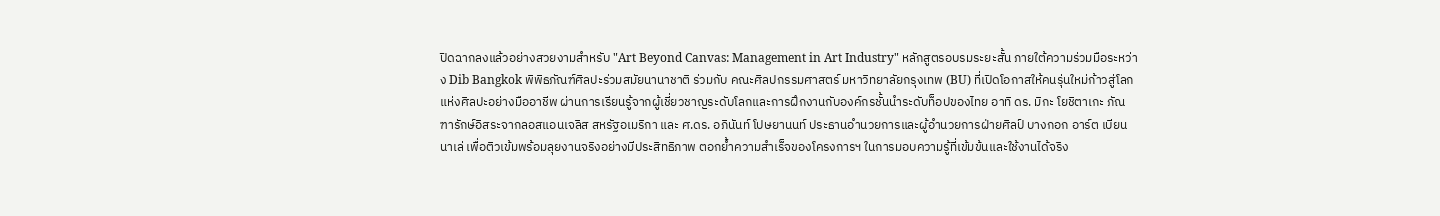ปิดฉากลงแล้วอย่างสวยงามสำหรับ "Art Beyond Canvas: Management in Art Industry" หลักสูตรอบรมระยะสั้น ภายใต้ความร่วมมือระหว่าง Dib Bangkok พิพิธภัณฑ์ศิลปะร่วมสมัยนานาชาติ ร่วมกับ คณะศิลปกรรมศาสตร์ มหาวิทยาลัยกรุงเทพ (BU) ที่เปิดโอกาสให้คนรุ่นใหม่ก้าวสู่โลกแห่งศิลปะอย่างมืออาชีพ ผ่านการเรียนรู้จากผู้เชี่ยวชาญระดับโลกและการฝึกงานกับองค์กรชั้นนำระดับท็อปของไทย อาทิ ดร. มิกะ โยชิตาเกะ ภัณฑารักษ์อิสระจากลอสแอนเจลิส สหรัฐอเมริกา และ ศ.ดร. อภินันท์ โปษยานนท์ ประธานอำนวยการและผู้อำนวยการฝ่ายศิลป์ บางกอก อาร์ต เบียนนาเล่ เพื่อติวเข้มพร้อมลุยงานจริงอย่างมีประสิทธิภาพ ตอกย้ำความสำเร็จของโครงการฯ ในการมอบความรู้ที่เข้มข้นและใช้งานได้จริง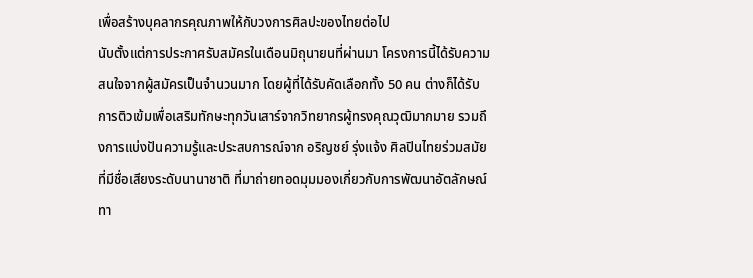เพื่อสร้างบุคลากรคุณภาพให้กับวงการศิลปะของไทยต่อไป
นับตั้งแต่การประกาศรับสมัครในเดือนมิถุนายนที่ผ่านมา โครงการนี้ได้รับความสนใจจากผู้สมัครเป็นจำนวนมาก โดยผู้ที่ได้รับคัดเลือกทั้ง 50 คน ต่างก็ได้รับการติวเข้มเพื่อเสริมทักษะทุกวันเสาร์จากวิทยากรผู้ทรงคุณวุฒิมากมาย รวมถึงการแบ่งปันความรู้และประสบการณ์จาก อริญชย์ รุ่งแจ้ง ศิลปินไทยร่วมสมัยที่มีชื่อเสียงระดับนานาชาติ ที่มาถ่ายทอดมุมมองเกี่ยวกับการพัฒนาอัตลักษณ์ทา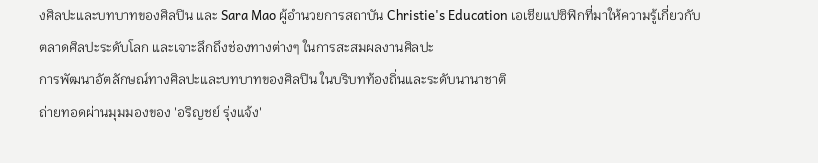งศิลปะและบทบาทของศิลปิน และ Sara Mao ผู้อำนวยการสถาบัน Christie's Education เอเชียแปซิฟิกที่มาให้ความรู้เกี่ยวกับตลาดศิลปะระดับโลก และเจาะลึกถึงช่องทางต่างๆ ในการสะสมผลงานศิลปะ
การพัฒนาอัตลักษณ์ทางศิลปะและบทบาทของศิลปิน ในบริบทท้องถิ่นและระดับนานาชาติ
ถ่ายทอดผ่านมุมมองของ 'อริญชย์ รุ่งแจ้ง'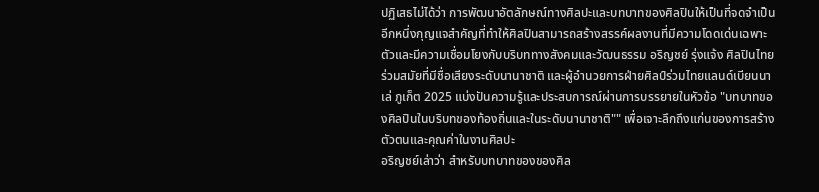ปฏิเสธไม่ได้ว่า การพัฒนาอัตลักษณ์ทางศิลปะและบทบาทของศิลปินให้เป็นที่จดจำเป็นอีกหนึ่งกุญแจสำคัญที่ทำให้ศิลปินสามารถสร้างสรรค์ผลงานที่มีความโดดเด่นเฉพาะตัวและมีความเชื่อมโยงกับบริบททางสังคมและวัฒนธรรม อริญชย์ รุ่งแจ้ง ศิลปินไทยร่วมสมัยที่มีชื่อเสียงระดับนานาชาติ และผู้อำนวยการฝ่ายศิลป์ร่วมไทยแลนด์เบียนนาเล่ ภูเก็ต 2025 แบ่งปันความรู้และประสบการณ์ผ่านการบรรยายในหัวข้อ "บทบาทของศิลปินในบริบทของท้องถิ่นและในระดับนานาชาติ"" เพื่อเจาะลึกถึงแก่นของการสร้างตัวตนและคุณค่าในงานศิลปะ
อริญชย์เล่าว่า สำหรับบทบาทของของศิล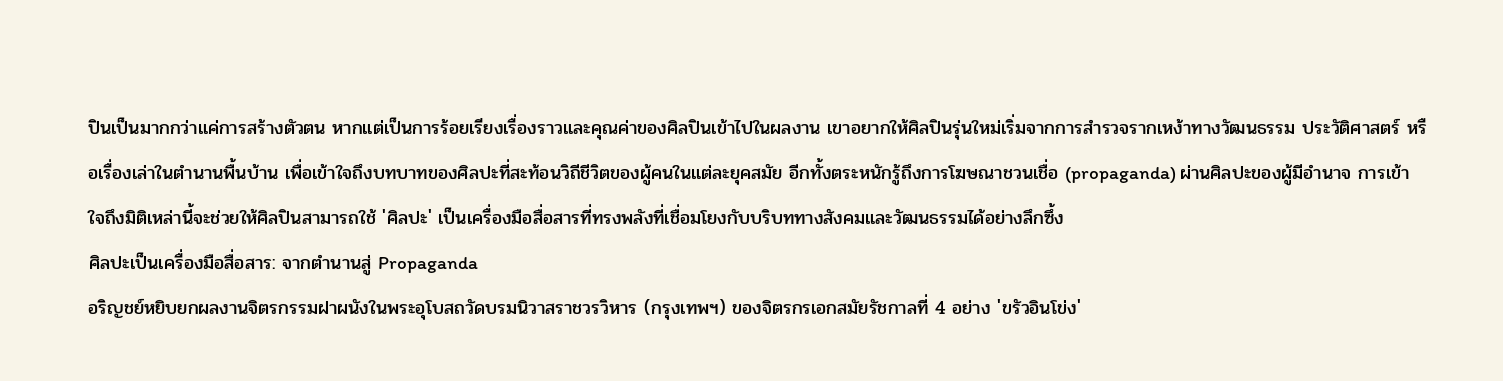ปินเป็นมากกว่าแค่การสร้างตัวตน หากแต่เป็นการร้อยเรียงเรื่องราวและคุณค่าของศิลปินเข้าไปในผลงาน เขาอยากให้ศิลปินรุ่นใหม่เริ่มจากการสำรวจรากเหง้าทางวัฒนธรรม ประวัติศาสตร์ หรือเรื่องเล่าในตำนานพื้นบ้าน เพื่อเข้าใจถึงบทบาทของศิลปะที่สะท้อนวิถีชีวิตของผู้คนในแต่ละยุคสมัย อีกทั้งตระหนักรู้ถึงการโฆษณาชวนเชื่อ (propaganda) ผ่านศิลปะของผู้มีอำนาจ การเข้าใจถึงมิติเหล่านี้จะช่วยให้ศิลปินสามารถใช้ 'ศิลปะ' เป็นเครื่องมือสื่อสารที่ทรงพลังที่เชื่อมโยงกับบริบททางสังคมและวัฒนธรรมได้อย่างลึกซึ้ง
ศิลปะเป็นเครื่องมือสื่อสาร: จากตำนานสู่ Propaganda
อริญชย์หยิบยกผลงานจิตรกรรมฝาผนังในพระอุโบสถวัดบรมนิวาสราชวรวิหาร (กรุงเทพฯ) ของจิตรกรเอกสมัยรัชกาลที่ 4 อย่าง 'ขรัวอินโข่ง'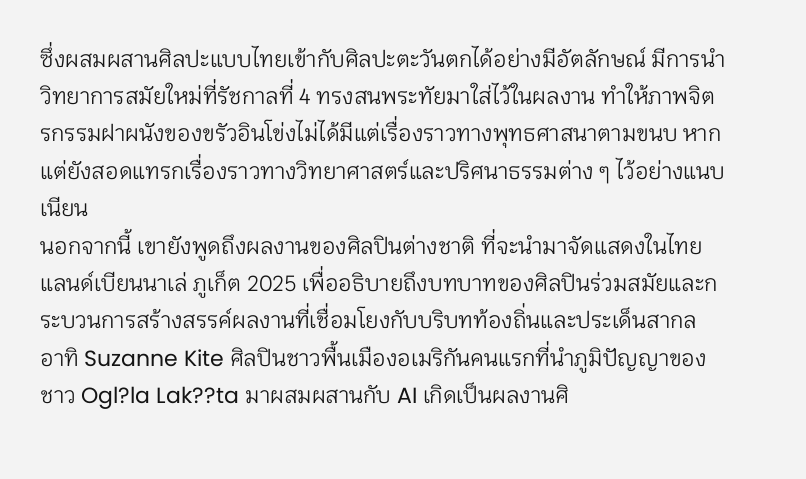ซึ่งผสมผสานศิลปะแบบไทยเข้ากับศิลปะตะวันตกได้อย่างมีอัตลักษณ์ มีการนำวิทยาการสมัยใหม่ที่รัชกาลที่ 4 ทรงสนพระทัยมาใส่ไว้ในผลงาน ทำให้ภาพจิตรกรรมฝาผนังของขรัวอินโข่งไม่ได้มีแต่เรื่องราวทางพุทธศาสนาตามขนบ หากแต่ยังสอดแทรกเรื่องราวทางวิทยาศาสตร์และปริศนาธรรมต่าง ๆ ไว้อย่างแนบเนียน
นอกจากนี้ เขายังพูดถึงผลงานของศิลปินต่างชาติ ที่จะนำมาจัดแสดงในไทยแลนด์เบียนนาเล่ ภูเก็ต 2025 เพื่ออธิบายถึงบทบาทของศิลปินร่วมสมัยและกระบวนการสร้างสรรค์ผลงานที่เชื่อมโยงกับบริบทท้องถิ่นและประเด็นสากล อาทิ Suzanne Kite ศิลปินชาวพื้นเมืองอเมริกันคนแรกที่นำภูมิปัญญาของชาว Ogl?la Lak??ta มาผสมผสานกับ AI เกิดเป็นผลงานศิ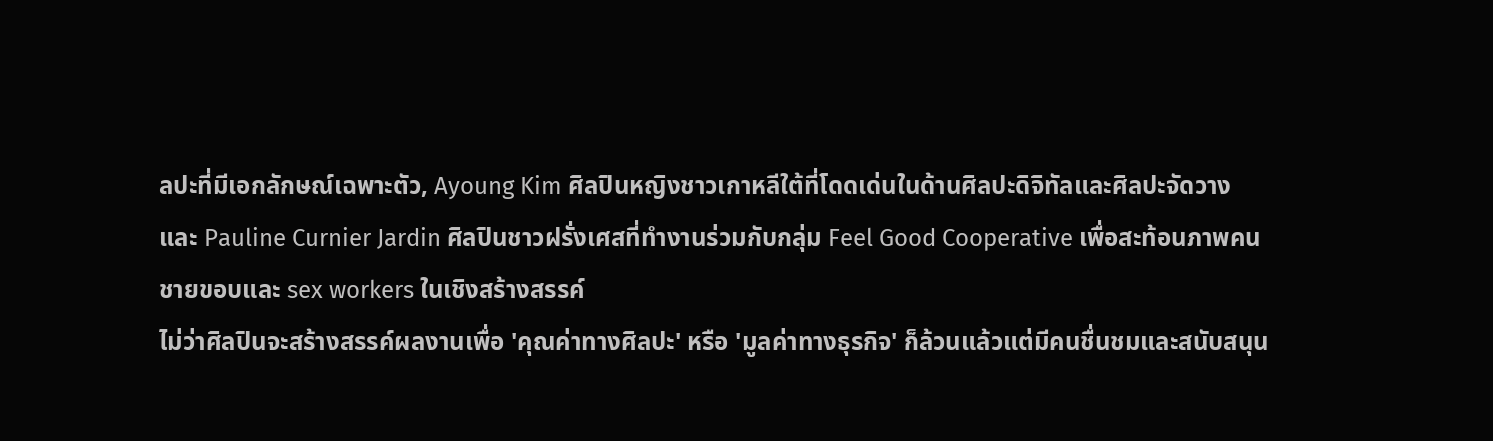ลปะที่มีเอกลักษณ์เฉพาะตัว, Ayoung Kim ศิลปินหญิงชาวเกาหลีใต้ที่โดดเด่นในด้านศิลปะดิจิทัลและศิลปะจัดวาง และ Pauline Curnier Jardin ศิลปินชาวฝรั่งเศสที่ทำงานร่วมกับกลุ่ม Feel Good Cooperative เพื่อสะท้อนภาพคนชายขอบและ sex workers ในเชิงสร้างสรรค์
ไม่ว่าศิลปินจะสร้างสรรค์ผลงานเพื่อ 'คุณค่าทางศิลปะ' หรือ 'มูลค่าทางธุรกิจ' ก็ล้วนแล้วแต่มีคนชื่นชมและสนับสนุน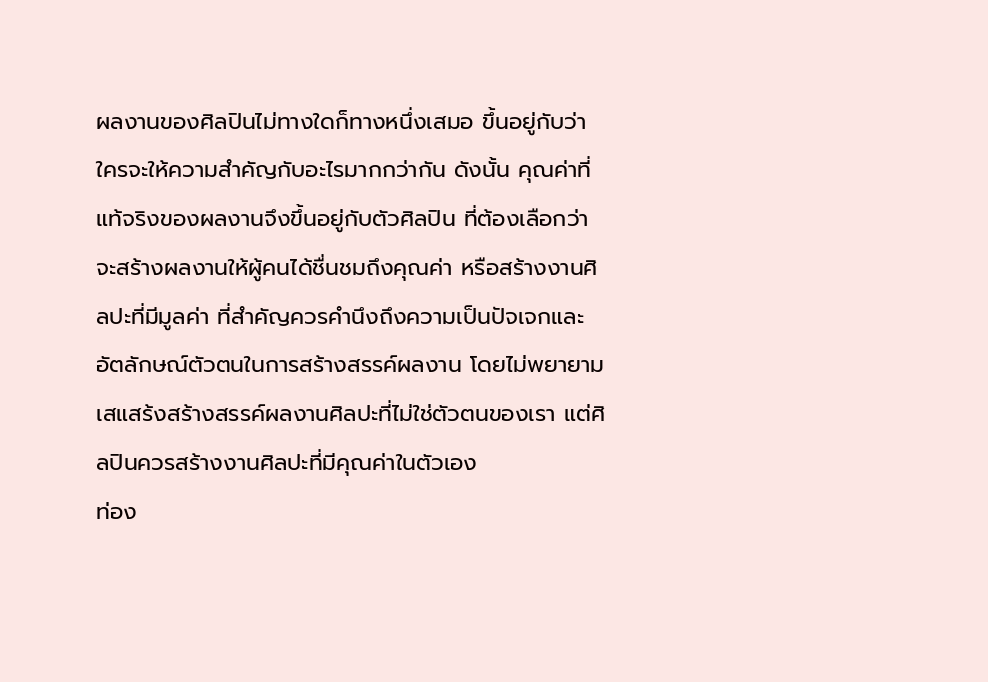ผลงานของศิลปินไม่ทางใดก็ทางหนึ่งเสมอ ขึ้นอยู่กับว่าใครจะให้ความสำคัญกับอะไรมากกว่ากัน ดังนั้น คุณค่าที่แท้จริงของผลงานจึงขึ้นอยู่กับตัวศิลปิน ที่ต้องเลือกว่าจะสร้างผลงานให้ผู้คนได้ชื่นชมถึงคุณค่า หรือสร้างงานศิลปะที่มีมูลค่า ที่สำคัญควรคำนึงถึงความเป็นปัจเจกและอัตลักษณ์ตัวตนในการสร้างสรรค์ผลงาน โดยไม่พยายามเสแสร้งสร้างสรรค์ผลงานศิลปะที่ไม่ใช่ตัวตนของเรา แต่ศิลปินควรสร้างงานศิลปะที่มีคุณค่าในตัวเอง
ท่อง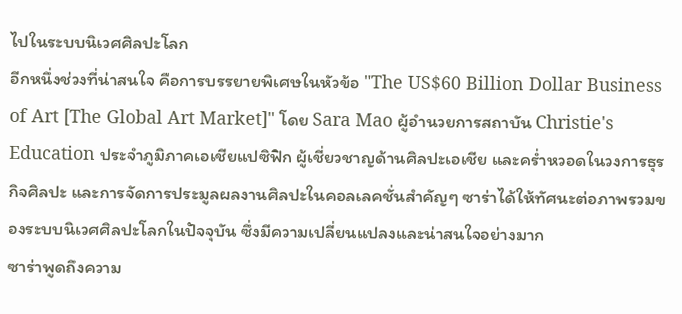ไปในระบบนิเวศศิลปะโลก
อีกหนึ่งช่วงที่น่าสนใจ คือการบรรยายพิเศษในหัวข้อ "The US$60 Billion Dollar Business of Art [The Global Art Market]" โดย Sara Mao ผู้อำนวยการสถาบัน Christie's Education ประจำภูมิภาคเอเชียแปซิฟิก ผู้เชี่ยวชาญด้านศิลปะเอเชีย และคร่ำหวอดในวงการธุรกิจศิลปะ และการจัดการประมูลผลงานศิลปะในคอลเลคชั่นสำคัญๆ ซาร่าได้ให้ทัศนะต่อภาพรวมของระบบนิเวศศิลปะโลกในปัจจุบัน ซึ่งมีความเปลี่ยนแปลงและน่าสนใจอย่างมาก
ซาร่าพูดถึงความ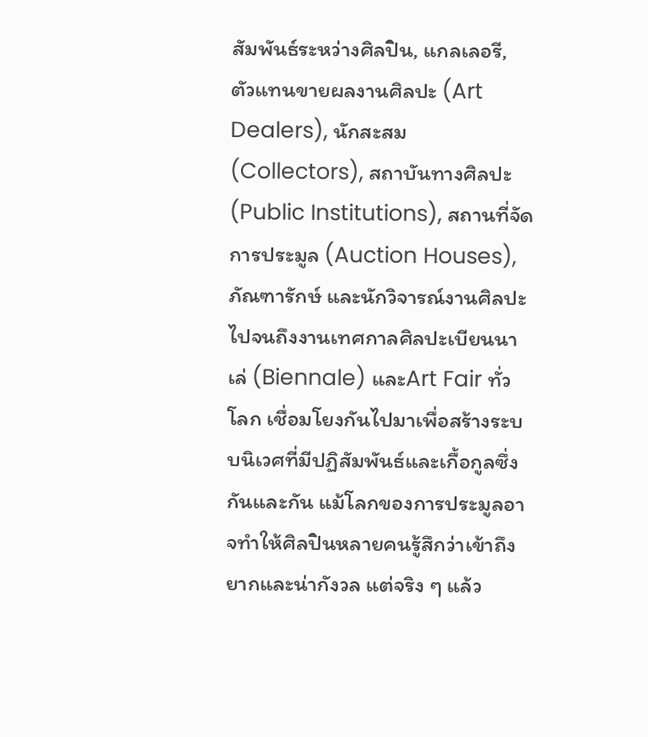สัมพันธ์ระหว่างศิลปิน, แกลเลอรี, ตัวแทนขายผลงานศิลปะ (Art Dealers), นักสะสม (Collectors), สถาบันทางศิลปะ (Public Institutions), สถานที่จัดการประมูล (Auction Houses), ภัณฑารักษ์ และนักวิจารณ์งานศิลปะ ไปจนถึงงานเทศกาลศิลปะเบียนนาเล่ (Biennale) และArt Fair ทั่วโลก เชื่อมโยงกันไปมาเพื่อสร้างระบบนิเวศที่มีปฏิสัมพันธ์และเกื้อกูลซึ่งกันและกัน แม้โลกของการประมูลอาจทำให้ศิลปินหลายคนรู้สึกว่าเข้าถึงยากและน่ากังวล แต่จริง ๆ แล้ว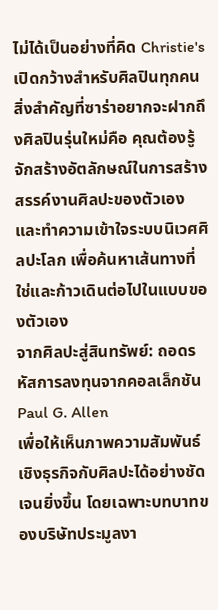ไม่ได้เป็นอย่างที่คิด Christie's เปิดกว้างสำหรับศิลปินทุกคน สิ่งสำคัญที่ซาร่าอยากจะฝากถึงศิลปินรุ่นใหม่คือ คุณต้องรู้จักสร้างอัตลักษณ์ในการสร้างสรรค์งานศิลปะของตัวเอง และทำความเข้าใจระบบนิเวศศิลปะโลก เพื่อค้นหาเส้นทางที่ใช่และก้าวเดินต่อไปในแบบของตัวเอง
จากศิลปะสู่สินทรัพย์: ถอดรหัสการลงทุนจากคอลเล็กชัน Paul G. Allen
เพื่อให้เห็นภาพความสัมพันธ์เชิงธุรกิจกับศิลปะได้อย่างชัดเจนยิ่งขึ้น โดยเฉพาะบทบาทของบริษัทประมูลงา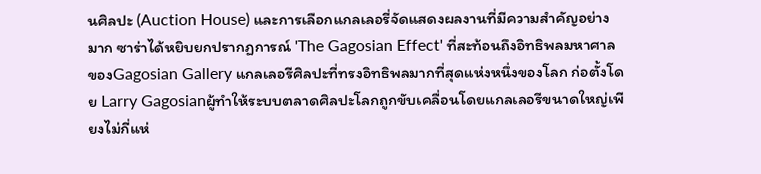นศิลปะ (Auction House) และการเลือกแกลเลอรี่จัดแสดงผลงานที่มีความสำคัญอย่างมาก ซาร่าได้หยิบยกปรากฏการณ์ 'The Gagosian Effect' ที่สะท้อนถึงอิทธิพลมหาศาลของGagosian Gallery แกลเลอรีศิลปะที่ทรงอิทธิพลมากที่สุดแห่งหนึ่งของโลก ก่อตั้งโดย Larry Gagosianผู้ทำให้ระบบตลาดศิลปะโลกถูกขับเคลื่อนโดยแกลเลอรีขนาดใหญ่เพียงไม่กี่แห่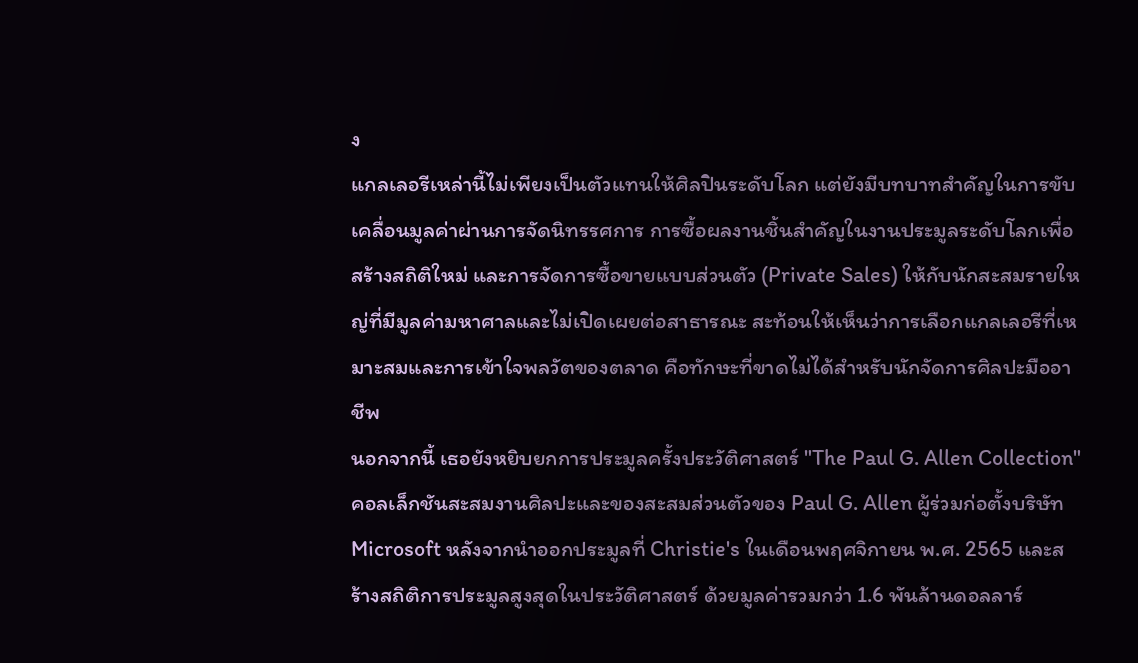ง
แกลเลอรีเหล่านี้ไม่เพียงเป็นตัวแทนให้ศิลปินระดับโลก แต่ยังมีบทบาทสำคัญในการขับเคลื่อนมูลค่าผ่านการจัดนิทรรศการ การซื้อผลงานชิ้นสำคัญในงานประมูลระดับโลกเพื่อสร้างสถิติใหม่ และการจัดการซื้อขายแบบส่วนตัว (Private Sales) ให้กับนักสะสมรายใหญ่ที่มีมูลค่ามหาศาลและไม่เปิดเผยต่อสาธารณะ สะท้อนให้เห็นว่าการเลือกแกลเลอรีที่เหมาะสมและการเข้าใจพลวัตของตลาด คือทักษะที่ขาดไม่ได้สำหรับนักจัดการศิลปะมืออาชีพ
นอกจากนี้ เธอยังหยิบยกการประมูลครั้งประวัติศาสตร์ "The Paul G. Allen Collection" คอลเล็กชันสะสมงานศิลปะและของสะสมส่วนตัวของ Paul G. Allen ผู้ร่วมก่อตั้งบริษัท Microsoft หลังจากนำออกประมูลที่ Christie's ในเดือนพฤศจิกายน พ.ศ. 2565 และสร้างสถิติการประมูลสูงสุดในประวัติศาสตร์ ด้วยมูลค่ารวมกว่า 1.6 พันล้านดอลลาร์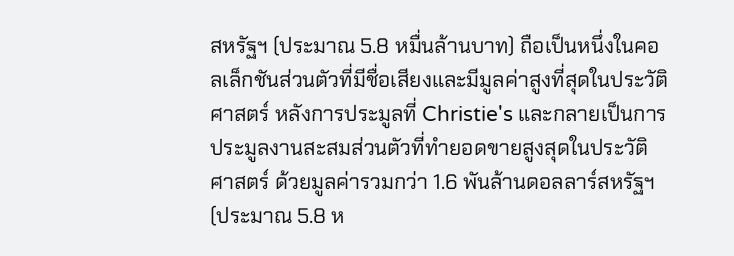สหรัฐฯ (ประมาณ 5.8 หมื่นล้านบาท) ถือเป็นหนึ่งในคอลเล็กชันส่วนตัวที่มีชื่อเสียงและมีมูลค่าสูงที่สุดในประวัติศาสตร์ หลังการประมูลที่ Christie's และกลายเป็นการประมูลงานสะสมส่วนตัวที่ทำยอดขายสูงสุดในประวัติศาสตร์ ด้วยมูลค่ารวมกว่า 1.6 พันล้านดอลลาร์สหรัฐฯ (ประมาณ 5.8 ห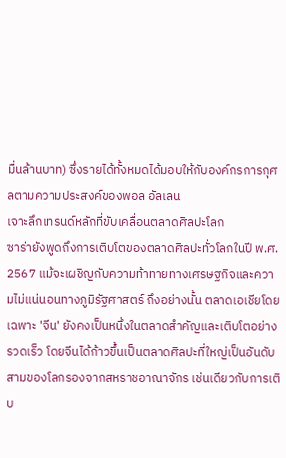มื่นล้านบาท) ซึ่งรายได้ทั้งหมดได้มอบให้กับองค์กรการกุศลตามความประสงค์ของพอล อัลเลน
เจาะลึกเทรนด์หลักที่ขับเคลื่อนตลาดศิลปะโลก
ซาร่ายังพูดถึงการเติบโตของตลาดศิลปะทั่วโลกในปี พ.ศ. 2567 แม้จะเผชิญกับความท้าทายทางเศรษฐกิจและความไม่แน่นอนทางภูมิรัฐศาสตร์ ถึงอย่างนั้น ตลาดเอเชียโดยเฉพาะ 'จีน' ยังคงเป็นหนึ่งในตลาดสำคัญและเติบโตอย่างรวดเร็ว โดยจีนได้ก้าวขึ้นเป็นตลาดศิลปะที่ใหญ่เป็นอันดับสามของโลกรองจากสหราชอาณาจักร เช่นเดียวกับการเติบ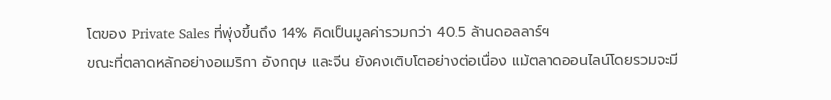โตของ Private Sales ที่พุ่งขึ้นถึง 14% คิดเป็นมูลค่ารวมกว่า 40.5 ล้านดอลลาร์ฯ
ขณะที่ตลาดหลักอย่างอเมริกา อังกฤษ และจีน ยังคงเติบโตอย่างต่อเนื่อง แม้ตลาดออนไลน์โดยรวมจะมี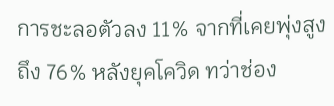การชะลอตัวลง 11% จากที่เคยพุ่งสูงถึง 76% หลังยุคโควิด ทว่าช่อง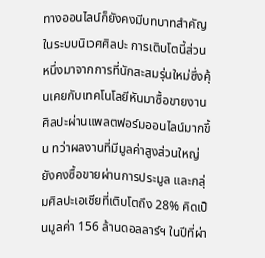ทางออนไลน์ก็ยังคงมีบทบาทสำคัญในระบบนิเวศศิลปะ การเติบโตนี้ส่วนหนึ่งมาจากการที่นักสะสมรุ่นใหม่ซึ่งคุ้นเคยกับเทคโนโลยีหันมาซื้อขายงานศิลปะผ่านแพลตฟอร์มออนไลน์มากขึ้น ทว่าผลงานที่มีมูลค่าสูงส่วนใหญ่ยังคงซื้อขายผ่านการประมูล และกลุ่มศิลปะเอเชียที่เติบโตถึง 28% คิดเป็นมูลค่า 156 ล้านดอลลาร์ฯ ในปีที่ผ่า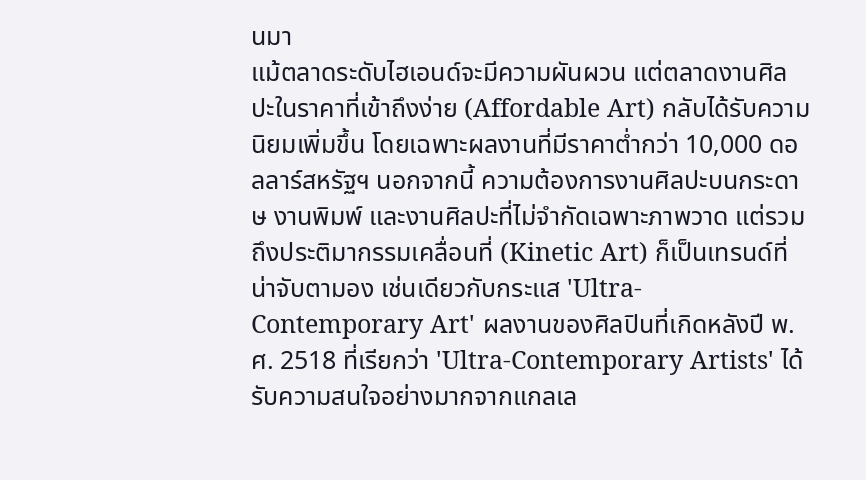นมา
แม้ตลาดระดับไฮเอนด์จะมีความผันผวน แต่ตลาดงานศิลปะในราคาที่เข้าถึงง่าย (Affordable Art) กลับได้รับความนิยมเพิ่มขึ้น โดยเฉพาะผลงานที่มีราคาต่ำกว่า 10,000 ดอลลาร์สหรัฐฯ นอกจากนี้ ความต้องการงานศิลปะบนกระดาษ งานพิมพ์ และงานศิลปะที่ไม่จำกัดเฉพาะภาพวาด แต่รวมถึงประติมากรรมเคลื่อนที่ (Kinetic Art) ก็เป็นเทรนด์ที่น่าจับตามอง เช่นเดียวกับกระแส 'Ultra-Contemporary Art' ผลงานของศิลปินที่เกิดหลังปี พ.ศ. 2518 ที่เรียกว่า 'Ultra-Contemporary Artists' ได้รับความสนใจอย่างมากจากแกลเล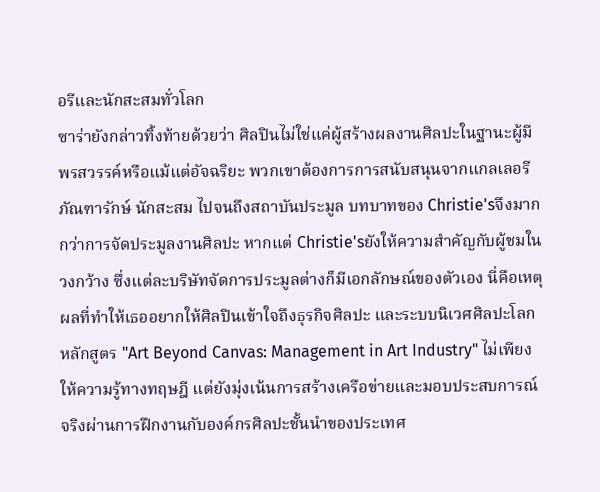อรีและนักสะสมทั่วโลก
ซาร่ายังกล่าวทิ้งท้ายด้วยว่า ศิลปินไม่ใช่แค่ผู้สร้างผลงานศิลปะในฐานะผู้มีพรสวรรค์หรือแม้แต่อัจฉริยะ พวกเขาต้องการการสนับสนุนจากแกลเลอรี ภัณฑารักษ์ นักสะสม ไปจนถึงสถาบันประมูล บทบาทของ Christie'sจึงมากกว่าการจัดประมูลงานศิลปะ หากแต่ Christie'sยังให้ความสำคัญกับผู้ชมในวงกว้าง ซึ่งแต่ละบริษัทจัดการประมูลต่างก็มีเอกลักษณ์ของตัวเอง นี่คือเหตุผลที่ทำให้เธออยากให้ศิลปินเข้าใจถึงธุรกิจศิลปะ และระบบนิเวศศิลปะโลก
หลักสูตร "Art Beyond Canvas: Management in Art Industry" ไม่เพียงให้ความรู้ทางทฤษฎี แต่ยังมุ่งเน้นการสร้างเครือข่ายและมอบประสบการณ์จริงผ่านการฝึกงานกับองค์กรศิลปะชั้นนำของประเทศ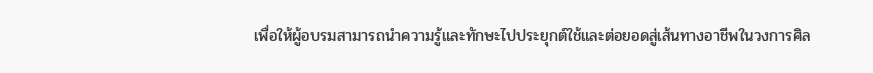เพื่อให้ผู้อบรมสามารถนำความรู้และทักษะไปประยุกต์ใช้และต่อยอดสู่เส้นทางอาชีพในวงการศิล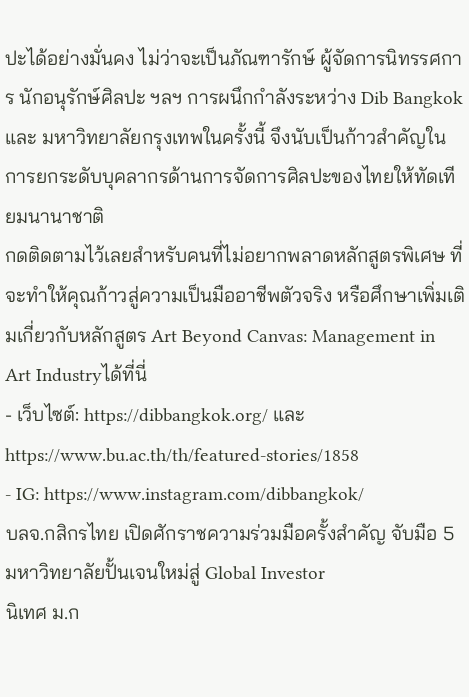ปะได้อย่างมั่นคง ไม่ว่าจะเป็นภัณฑารักษ์ ผู้จัดการนิทรรศการ นักอนุรักษ์ศิลปะ ฯลฯ การผนึกกำลังระหว่าง Dib Bangkok และ มหาวิทยาลัยกรุงเทพในครั้งนี้ จึงนับเป็นก้าวสำคัญในการยกระดับบุคลากรด้านการจัดการศิลปะของไทยให้ทัดเทียมนานาชาติ
กดติดตามไว้เลยสำหรับคนที่ไม่อยากพลาดหลักสูตรพิเศษ ที่จะทำให้คุณก้าวสู่ความเป็นมืออาชีพตัวจริง หรือศึกษาเพิ่มเติมเกี่ยวกับหลักสูตร Art Beyond Canvas: Management in Art Industryได้ที่นี่
- เว็บไซต์: https://dibbangkok.org/ และ https://www.bu.ac.th/th/featured-stories/1858
- IG: https://www.instagram.com/dibbangkok/
บลจ.กสิกรไทย เปิดศักราชความร่วมมือครั้งสำคัญ จับมือ 5 มหาวิทยาลัยปั้นเจนใหม่สู่ Global Investor
นิเทศ ม.ก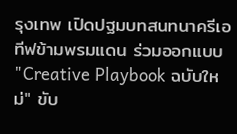รุงเทพ เปิดปฐมบทสนทนาครีเอทีฟข้ามพรมแดน ร่วมออกแบบ "Creative Playbook ฉบับใหม่" ขับ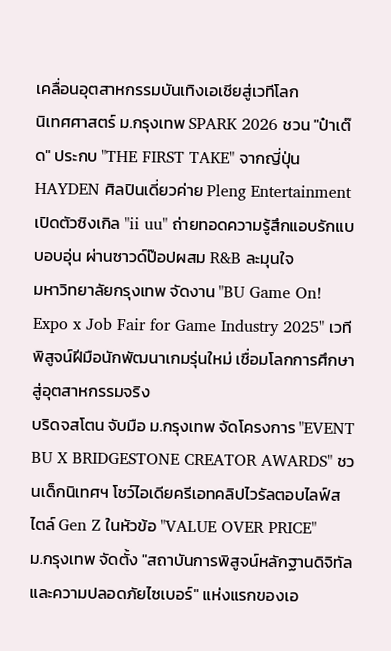เคลื่อนอุตสาหกรรมบันเทิงเอเชียสู่เวทีโลก
นิเทศศาสตร์ ม.กรุงเทพ SPARK 2026 ชวน "ป๋าเต๊ด" ประกบ "THE FIRST TAKE" จากญี่ปุ่น
HAYDEN ศิลปินเดี่ยวค่าย Pleng Entertainment เปิดตัวซิงเกิล "ii uu" ถ่ายทอดความรู้สึกแอบรักแบบอบอุ่น ผ่านซาวด์ป๊อปผสม R&B ละมุนใจ
มหาวิทยาลัยกรุงเทพ จัดงาน "BU Game On! Expo x Job Fair for Game Industry 2025" เวทีพิสูจน์ฝีมือนักพัฒนาเกมรุ่นใหม่ เชื่อมโลกการศึกษาสู่อุตสาหกรรมจริง
บริดจสโตน จับมือ ม.กรุงเทพ จัดโครงการ "EVENT BU X BRIDGESTONE CREATOR AWARDS" ชวนเด็กนิเทศฯ โชว์ไอเดียครีเอทคลิปไวรัลตอบไลฟ์สไตล์ Gen Z ในหัวข้อ "VALUE OVER PRICE"
ม.กรุงเทพ จัดตั้ง "สถาบันการพิสูจน์หลักฐานดิจิทัลและความปลอดภัยไซเบอร์" แห่งแรกของเอ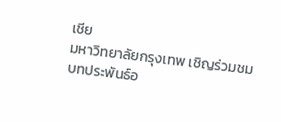เชีย
มหาวิทยาลัยกรุงเทพ เชิญร่วมชมบทประพันธ์อ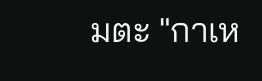มตะ "กาเห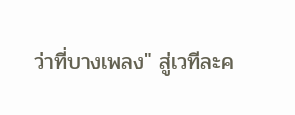ว่าที่บางเพลง" สู่เวทีละค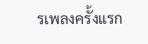รเพลงครั้งแรก